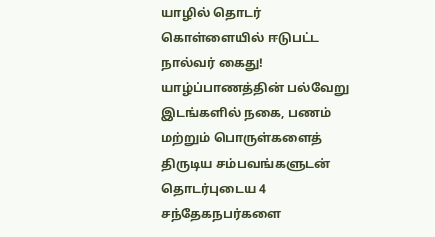யாழில் தொடர் கொள்ளையில் ஈடுபட்ட நால்வர் கைது!
யாழ்ப்பாணத்தின் பல்வேறு இடங்களில் நகை, பணம் மற்றும் பொருள்களைத் திருடிய சம்பவங்களுடன் தொடர்புடைய 4 சந்தேகநபர்களை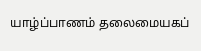யாழ்ப்பாணம் தலைமையகப்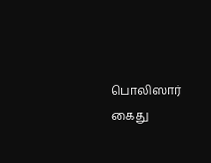பொலிஸார் கைது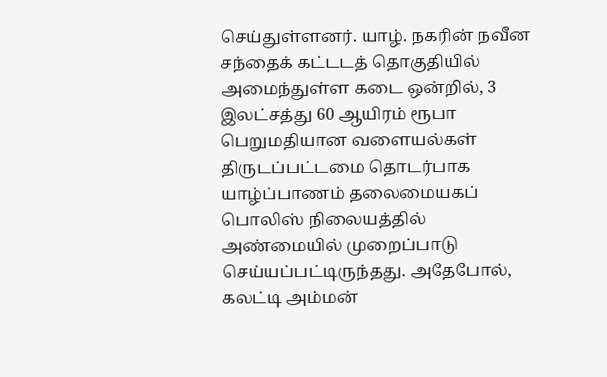செய்துள்ளனர். யாழ். நகரின் நவீன சந்தைக் கட்டடத் தொகுதியில் அமைந்துள்ள கடை ஒன்றில், 3 இலட்சத்து 60 ஆயிரம் ரூபா பெறுமதியான வளையல்கள் திருடப்பட்டமை தொடர்பாக யாழ்ப்பாணம் தலைமையகப் பொலிஸ் நிலையத்தில் அண்மையில் முறைப்பாடு செய்யப்பட்டிருந்தது. அதேபோல், கலட்டி அம்மன்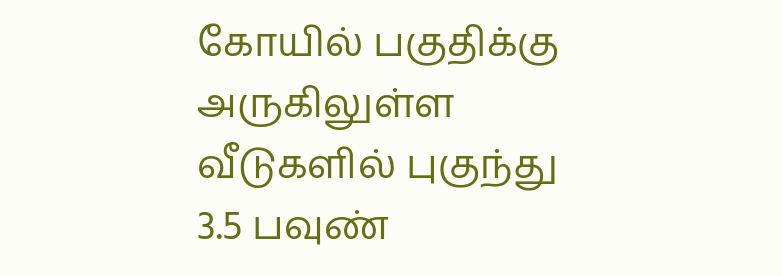கோயில் பகுதிக்கு அருகிலுள்ள வீடுகளில் புகுந்து 3.5 பவுண்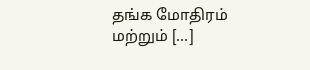தங்க மோதிரம் மற்றும் […]